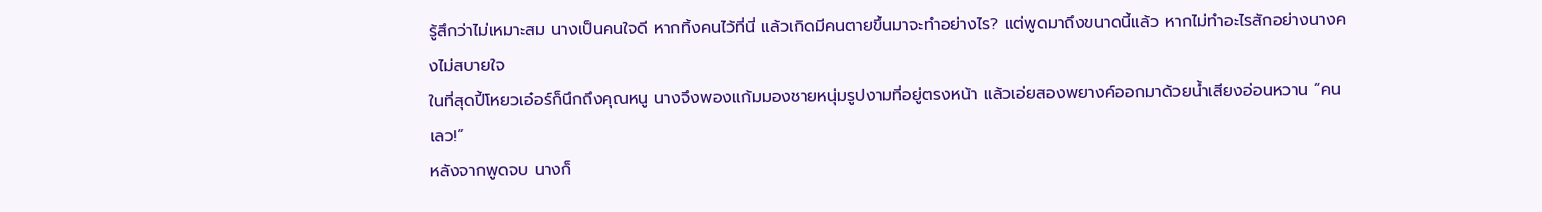รู้สึกว่าไม่เหมาะสม นางเป็นคนใจดี หากทิ้งคนไว้ที่นี่ แล้วเกิดมีคนตายขึ้นมาจะทำอย่างไร? แต่พูดมาถึงขนาดนี้แล้ว หากไม่ทำอะไรสักอย่างนางคงไม่สบายใจ
ในที่สุดปี้โหยวเอ๋อร์ก็นึกถึงคุณหนู นางจึงพองแก้มมองชายหนุ่มรูปงามที่อยู่ตรงหน้า แล้วเอ่ยสองพยางค์ออกมาด้วยน้ำเสียงอ่อนหวาน “คนเลว!”
หลังจากพูดจบ นางก็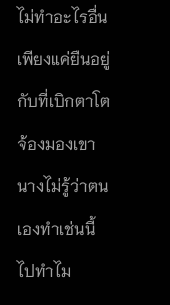ไม่ทำอะไรอื่น เพียงแค่ยืนอยู่กับที่เบิกตาโตจ้องมองเขา นางไม่รู้ว่าตนเองทำเช่นนี้ไปทำไม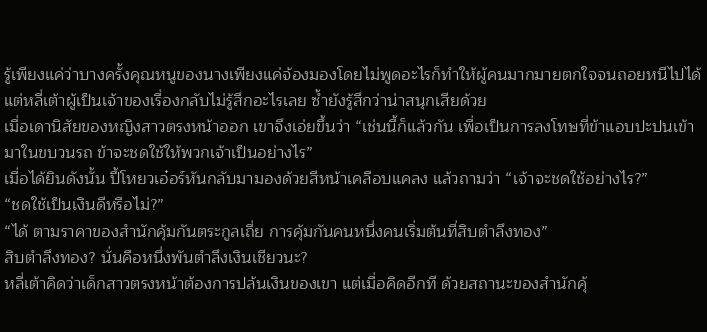รู้เพียงแค่ว่าบางครั้งคุณหนูของนางเพียงแค่จ้องมองโดยไม่พูดอะไรก็ทำให้ผู้คนมากมายตกใจจนถอยหนีไปได้ แต่หลี่เต้าผู้เป็นเจ้าของเรื่องกลับไม่รู้สึกอะไรเลย ซ้ำยังรู้สึกว่าน่าสนุกเสียด้วย
เมื่อเดานิสัยของหญิงสาวตรงหน้าออก เขาจึงเอ่ยขึ้นว่า “เช่นนี้ก็แล้วกัน เพื่อเป็นการลงโทษที่ข้าแอบปะปนเข้ามาในขบวนรถ ข้าจะชดใช้ให้พวกเจ้าเป็นอย่างไร”
เมื่อได้ยินดังนั้น ปี้โหยวเอ๋อร์หันกลับมามองด้วยสีหน้าเคลือบแคลง แล้วถามว่า “เจ้าจะชดใช้อย่างไร?”
“ชดใช้เป็นเงินดีหรือไม่?”
“ได้ ตามราคาของสำนักคุ้มกันตระกูลเถี่ย การคุ้มกันคนหนึ่งคนเริ่มต้นที่สิบตำลึงทอง”
สิบตำลึงทอง? นั่นคือหนึ่งพันตำลึงเงินเชียวนะ?
หลี่เต้าคิดว่าเด็กสาวตรงหน้าต้องการปล้นเงินของเขา แต่เมื่อคิดอีกที ด้วยสถานะของสำนักคุ้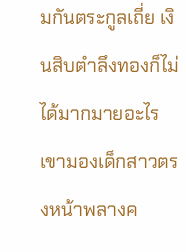มกันตระกูลเถี่ย เงินสิบตำลึงทองก็ไม่ได้มากมายอะไร เขามองเด็กสาวตรงหน้าพลางค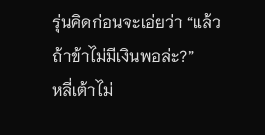รุ่นคิดก่อนจะเอ่ยว่า “แล้วถ้าข้าไม่มีเงินพอล่ะ?”
หลี่เต้าไม่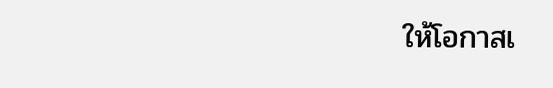ให้โอกาสเ